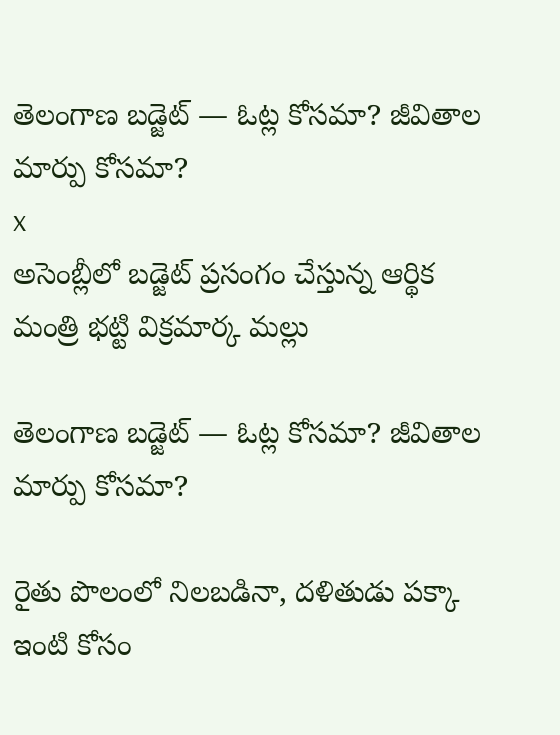తెలంగాణ బడ్జెట్ — ఓట్ల కోసమా? జీవితాల మార్పు కోసమా?
x
అసెంబ్లీలో బడ్జెట్ ప్రసంగం చేస్తున్న ఆర్థిక మంత్రి భట్టి విక్రమార్క మల్లు

తెలంగాణ బడ్జెట్ — ఓట్ల కోసమా? జీవితాల మార్పు కోసమా?

రైతు పొలంలో నిలబడినా, దళితుడు పక్కా ఇంటి కోసం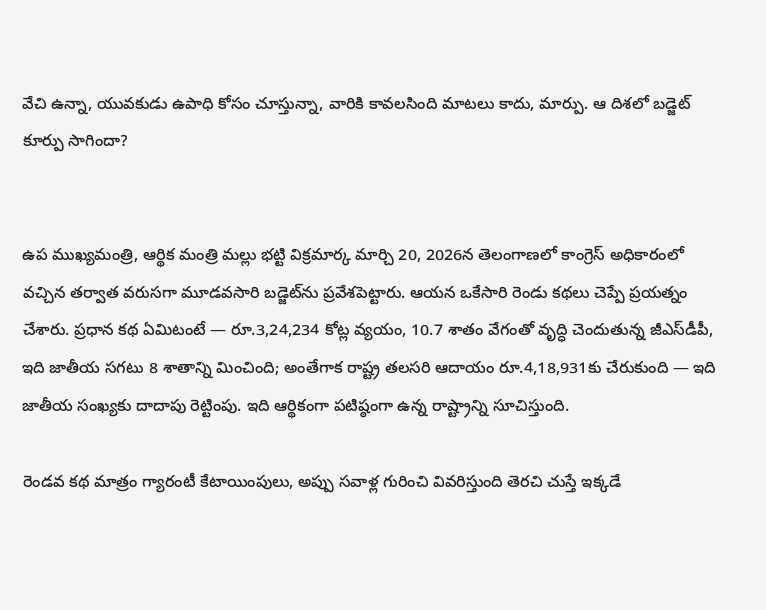వేచి ఉన్నా, యువకుడు ఉపాధి కోసం చూస్తున్నా, వారికి కావలసింది మాటలు కాదు, మార్పు. ఆ దిశలో బడ్జెట్ కూర్పు సాగిందా?


ఉప ముఖ్యమంత్రి, ఆర్థిక మంత్రి మల్లు భట్టి విక్రమార్క మార్చి 20, 2026న తెలంగాణలో కాంగ్రెస్ అధికారంలో వచ్చిన తర్వాత వరుసగా మూడవసారి బడ్జెట్‌ను ప్రవేశపెట్టారు. ఆయన ఒకేసారి రెండు కథలు చెప్పే ప్రయత్నం చేశారు. ప్రధాన కథ ఏమిటంటే — రూ.3,24,234 కోట్ల వ్యయం, 10.7 శాతం వేగంతో వృద్ధి చెందుతున్న జీఎస్‌డీపీ, ఇది జాతీయ సగటు 8 శాతాన్ని మించింది; అంతేగాక రాష్ట్ర తలసరి ఆదాయం రూ.4,18,931కు చేరుకుంది — ఇది జాతీయ సంఖ్యకు దాదాపు రెట్టింపు. ఇది ఆర్థికంగా పటిష్ఠంగా ఉన్న రాష్ట్రాన్ని సూచిస్తుంది.

రెండవ కథ మాత్రం గ్యారంటీ కేటాయింపులు, అప్పు సవాళ్ల గురించి వివరిస్తుంది తెరచి చుస్తే ఇక్కడే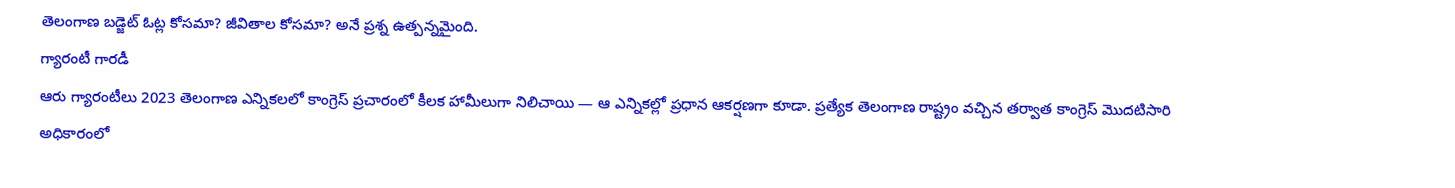తెలంగాణ బడ్జెట్ ఓట్ల కోసమా? జీవితాల కోసమా? అనే ప్ర‌శ్న ఉత్ప‌న్న‌మైంది.
గ్యారంటీ గారడీ
ఆరు గ్యారంటీలు 2023 తెలంగాణ ఎన్నికలలో కాంగ్రెస్ ప్రచారంలో కీలక హామీలుగా నిలిచాయి — ఆ ఎన్నికల్లో ప్రధాన ఆకర్షణగా కూడా. ప్రత్యేక తెలంగాణ రాష్ట్రం వచ్చిన తర్వాత కాంగ్రెస్ మొదటిసారి అధికారంలో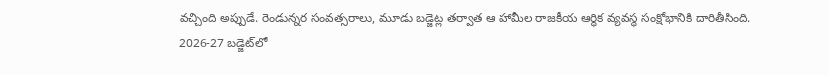వచ్చింది అప్పుడే. రెండున్నర సంవత్సరాలు, మూడు బడ్జెట్ల తర్వాత ఆ హామీల రాజకీయ ఆర్థిక వ్యవస్థ సంక్షోభానికి దారితీసింది.
2026-27 బడ్జెట్‌లో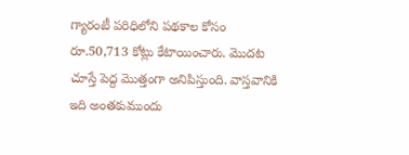గ్యారంటీ పరిధిలోని పథకాల కోసం రూ.50,713 కోట్లు కేటాయించారు. మొదట చూస్తే పెద్ద మొత్తంగా అనిపిస్తుంది. వాస్తవానికి ఇది అంత‌కుముందు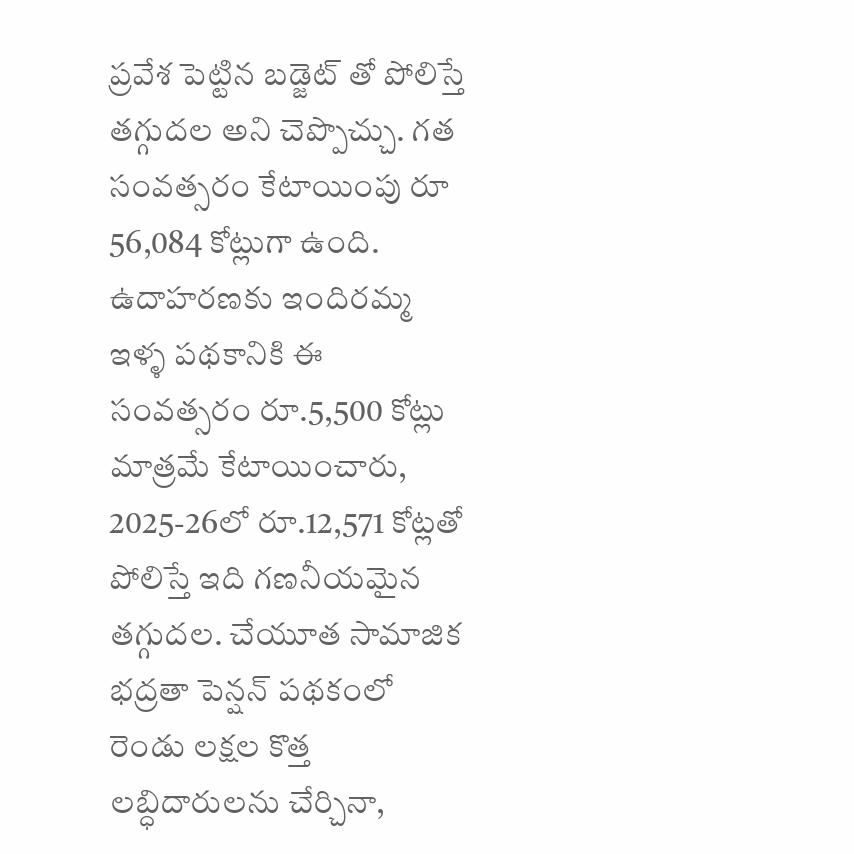ప్ర‌వేశ పెట్టిన బ‌డ్జెట్ తో పోలిస్తే త‌గ్గుద‌ల‌ అని చెప్పొచ్చు. గత సంవత్సరం కేటాయింపు రూ 56,084 కోట్లుగా ఉంది. ఉదాహరణకు ఇందిరమ్మ ఇళ్ళ పథకానికి ఈ సంవత్సరం రూ.5,500 కోట్లు మాత్రమే కేటాయించారు, 2025-26లో రూ.12,571 కోట్లతో పోలిస్తే ఇది గణనీయమైన తగ్గుదల. చేయూత సామాజిక భద్రతా పెన్షన్ పథకంలో రెండు లక్షల కొత్త లబ్ధిదారులను చేర్చినా,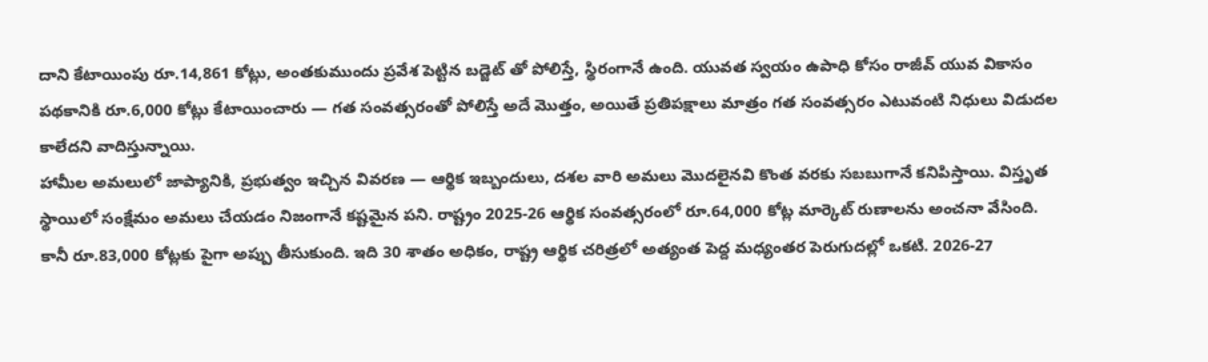దాని కేటాయింపు రూ.14,861 కోట్లు, అంత‌కుముందు ప్ర‌వేశ పెట్టిన బ‌డ్జెట్ తో పోలిస్తే, స్థిరంగానే ఉంది. యువత స్వయం ఉపాధి కోసం రాజీవ్ యువ వికాసం పథకానికి రూ.6,000 కోట్లు కేటాయించారు — గత సంవత్సరంతో పోలిస్తే అదే మొత్తం, అయితే ప్రతిపక్షాలు మాత్రం గత సంవత్సరం ఎటువంటి నిధులు విడుదల కాలేదని వాదిస్తున్నాయి.
హామీల అమలులో జాప్యానికి, ప్రభుత్వం ఇచ్చిన వివరణ — ఆర్థిక ఇబ్బందులు, దశల వారి అమలు మొదలైనవి కొంత వరకు సబబుగానే కనిపిస్తాయి. విస్తృత స్థాయిలో సంక్షేమం అమలు చేయడం నిజంగానే కష్టమైన పని. రాష్ట్రం 2025-26 ఆర్థిక సంవత్సరంలో రూ.64,000 కోట్ల మార్కెట్ రుణాలను అంచనా వేసింది. కానీ రూ.83,000 కోట్లకు పైగా అప్పు తీసుకుంది. ఇది 30 శాతం అధికం, రాష్ట్ర ఆర్థిక చరిత్రలో అత్యంత పెద్ద మధ్యంతర పెరుగుదల్లో ఒకటి. 2026-27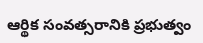ఆర్థిక సంవత్సరానికి ప్రభుత్వం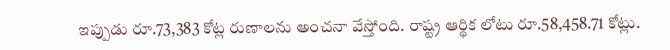ఇప్పుడు రూ.73,383 కోట్ల రుణాలను అంచనా వేస్తోంది. రాష్ట్ర ఆర్థిక లోటు రూ.58,458.71 కోట్లు.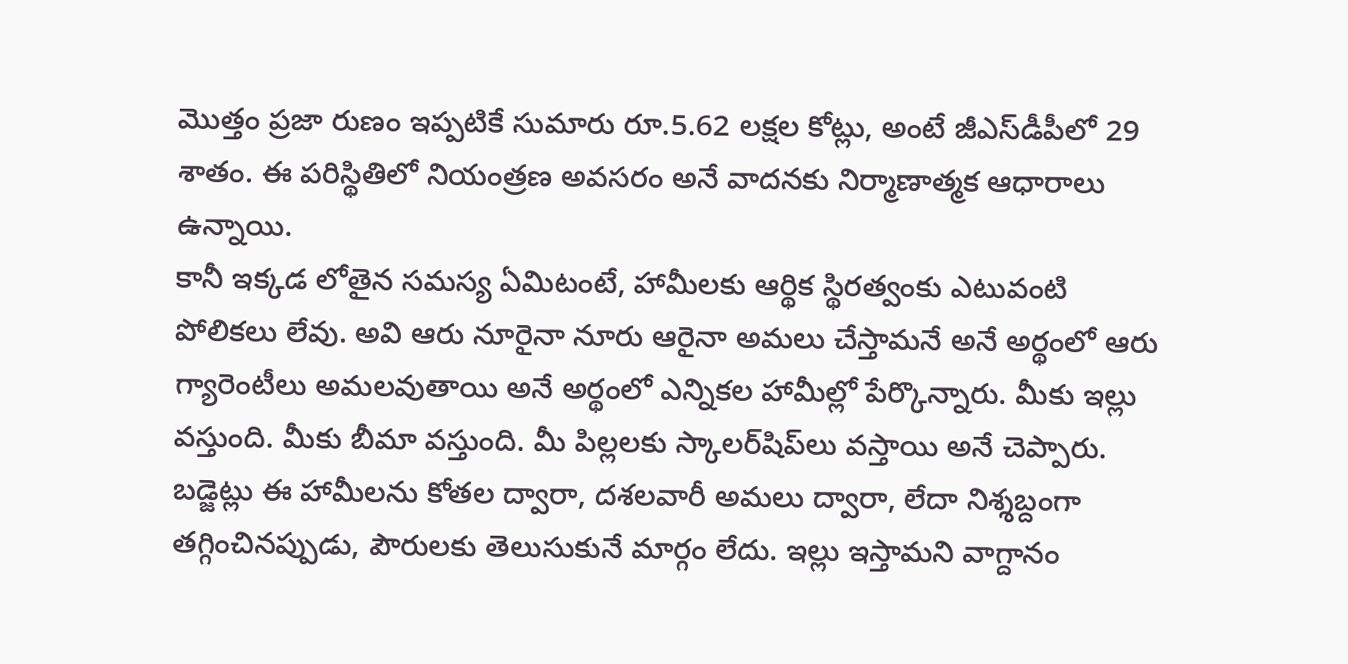మొత్తం ప్రజా రుణం ఇప్పటికే సుమారు రూ.5.62 లక్షల కోట్లు, అంటే జీఎస్‌డీపీలో 29 శాతం. ఈ పరిస్థితిలో నియంత్రణ అవసరం అనే వాదనకు నిర్మాణాత్మ‌క ఆధారాలు ఉన్నాయి.
కానీ ఇక్కడ లోతైన సమస్య ఏమిటంటే, హామీలకు ఆర్థిక స్థిరత్వంకు ఎటువంటి పోలిక‌లు లేవు. అవి ఆరు నూరైనా నూరు ఆరైనా అమ‌లు చేస్తామ‌నే అనే అర్థంలో ఆరు గ్యారెంటీలు అమ‌లవుతాయి అనే అర్థంలో ఎన్నిక‌ల హామీల్లో పేర్కొన్నారు. మీకు ఇల్లు వస్తుంది. మీకు బీమా వస్తుంది. మీ పిల్లలకు స్కాలర్‌షిప్‌లు వస్తాయి అనే చెప్పారు. బడ్జెట్లు ఈ హామీలను కోతల ద్వారా, దశలవారీ అమలు ద్వారా, లేదా నిశ్శబ్దంగా తగ్గించినప్పుడు, పౌరులకు తెలుసుకునే మార్గం లేదు. ఇల్లు ఇస్తామని వాగ్దానం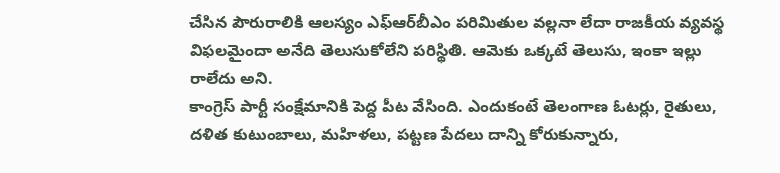చేసిన పౌరురాలికి ఆలస్యం ఎఫ్‌ఆర్‌బీఎం పరిమితుల వల్లనా లేదా రాజకీయ వ్యవస్థ విఫలమైందా అనేది తెలుసుకోలేని పరిస్థితి. ఆమెకు ఒక్కటే తెలుసు, ఇంకా ఇల్లు రాలేదు అని.
కాంగ్రెస్ పార్టీ సంక్షేమానికి పెద్ద పీట వేసింది. ఎందుకంటే తెలంగాణ ఓటర్లు, రైతులు, దళిత కుటుంబాలు, మహిళలు, పట్టణ పేదలు దాన్ని కోరుకున్నారు,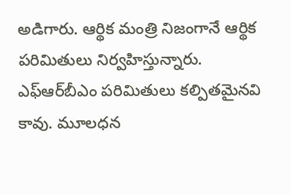అడిగారు. ఆర్థిక మంత్రి నిజంగానే ఆర్థిక పరిమితులు నిర్వహిస్తున్నారు. ఎఫ్‌ఆర్‌బీఎం పరిమితులు కల్పితమైనవి కావు. మూలధన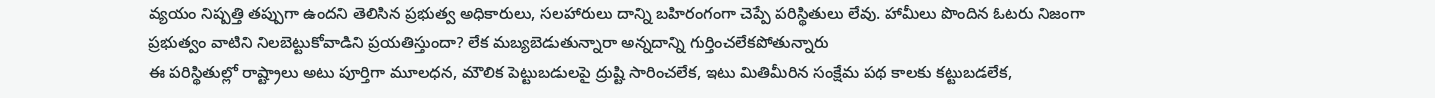వ్యయం నిష్పత్తి తప్పుగా ఉందని తెలిసిన ప్రభుత్వ అధికారులు, సలహారులు దాన్ని బహిరంగంగా చెప్పే పరిస్థితులు లేవు. హామీలు పొందిన ఓటరు నిజంగా ప్రభుత్వం వాటిని నిలబెట్టుకోవాడిని ప్రయతిస్తుందా? లేక మబ్యబెడుతున్నారా అన్నదాన్ని గుర్తించలేకపోతున్నారు
ఈ పరిస్థితుల్లో రాష్ట్రాలు అటు పూర్తిగా మూలధన, మౌలిక పెట్టుబడులపై ద్రుష్టి సారించలేక, ఇటు మితిమీరిన సంక్షేమ పథ కాలకు కట్టుబడలేక,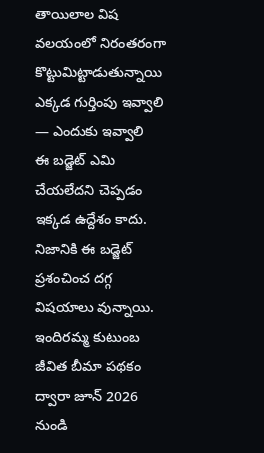తాయిలాల విష వలయంలో నిరంతరంగా కొట్టుమిట్టాడుతున్నాయి
ఎక్కడ గుర్తింపు ఇవ్వాలి — ఎందుకు ఇవ్వాలి
ఈ బడ్జెట్ ఎమి చేయలేదని చెప్పడం ఇక్కడ ఉద్దేశం కాదు. నిజానికి ఈ బడ్జెట్ ప్రశంచించ దగ్గ విషయాలు వున్నాయి. ఇందిరమ్మ కుటుంబ జీవిత బీమా పథకం ద్వారా జూన్ 2026 నుండి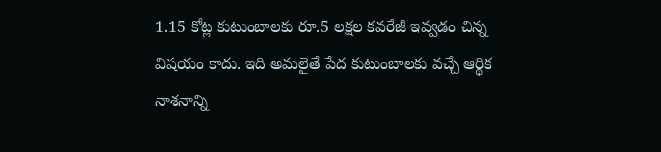1.15 కోట్ల కుటుంబాలకు రూ.5 లక్షల కవరేజీ ఇవ్వడం చిన్న విషయం కాదు. ఇది అమలైతే పేద కుటుంబాలకు వచ్చే ఆర్థిక నాశనాన్ని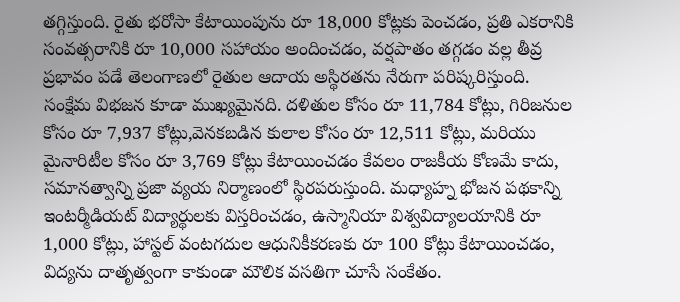తగ్గిస్తుంది. రైతు భరోసా కేటాయింపును రూ 18,000 కోట్లకు పెంచడం, ప్రతి ఎకరానికి సంవత్సరానికి రూ 10,000 సహాయం అందించడం, వర్షపాతం త‌గ్గ‌డం వల్ల తీవ్ర ప్రభావం పడే తెలంగాణ‌లో రైతుల ఆదాయ అస్థిరతను నేరుగా పరిష్కరిస్తుంది.
సంక్షేమ విభజన కూడా ముఖ్యమైనది. ద‌ళితుల కోసం రూ 11,784 కోట్లు, గిరిజ‌నుల కోసం రూ 7,937 కోట్లు,వెన‌క‌బ‌డిన కులాల కోసం రూ 12,511 కోట్లు, మరియు మైనారిటీల కోసం రూ 3,769 కోట్లు కేటాయించడం కేవలం రాజకీయ కోణ‌మే కాదు, సమానత్వాన్ని ప్రజా వ్యయ నిర్మాణంలో స్థిరపరుస్తుంది. మధ్యాహ్న భోజన పథకాన్ని ఇంటర్మీడియట్ విద్యార్థులకు విస్తరించడం, ఉస్మానియా విశ్వవిద్యాలయానికి రూ 1,000 కోట్లు, హాస్టల్ వంటగదుల ఆధునికీకరణకు రూ 100 కోట్లు కేటాయించడం, విద్యను దాతృత్వంగా కాకుండా మౌలిక వసతిగా చూసే సంకేతం.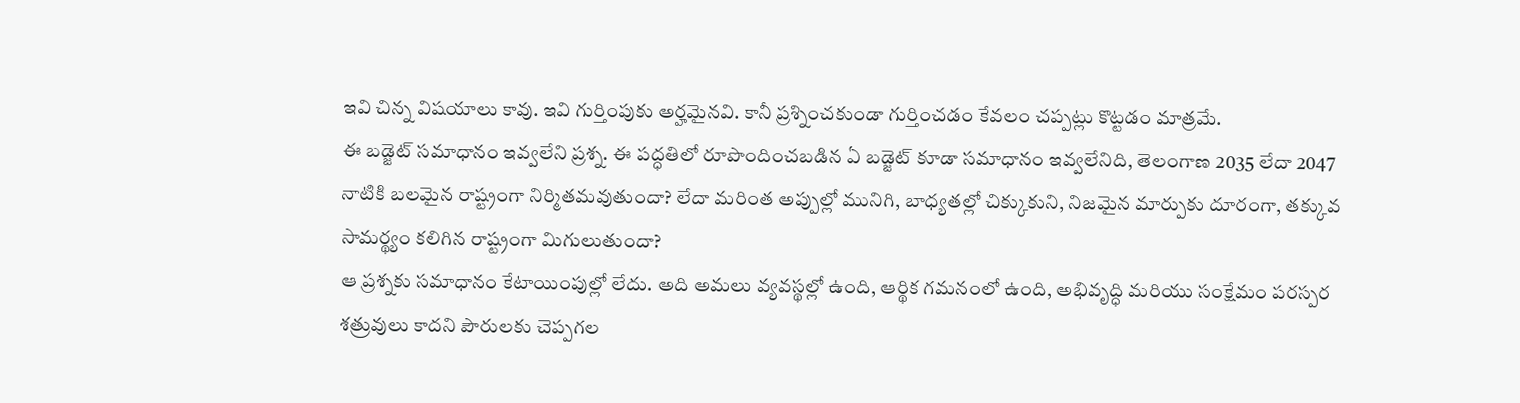ఇవి చిన్న విషయాలు కావు. ఇవి గుర్తింపుకు అర్హమైనవి. కానీ ప్రశ్నించకుండా గుర్తించడం కేవలం చప్పట్లు కొట్టడం మాత్రమే.
ఈ బడ్జెట్ సమాధానం ఇవ్వలేని ప్రశ్న. ఈ పద్ధతిలో రూపొందించబడిన ఏ బడ్జెట్ కూడా సమాధానం ఇవ్వలేనిది, తెలంగాణ 2035 లేదా 2047 నాటికి బలమైన రాష్ట్రంగా నిర్మితమవుతుందా? లేదా మరింత అప్పుల్లో మునిగి, బాధ్యతల్లో చిక్కుకుని, నిజమైన మార్పుకు దూరంగా, తక్కువ సామర్థ్యం కలిగిన రాష్ట్రంగా మిగులుతుందా?
ఆ ప్రశ్నకు సమాధానం కేటాయింపుల్లో లేదు. అది అమలు వ్యవస్థల్లో ఉంది, ఆర్థిక గమనంలో ఉంది, అభివృద్ధి మరియు సంక్షేమం పరస్పర శత్రువులు కాదని పౌరులకు చెప్పగల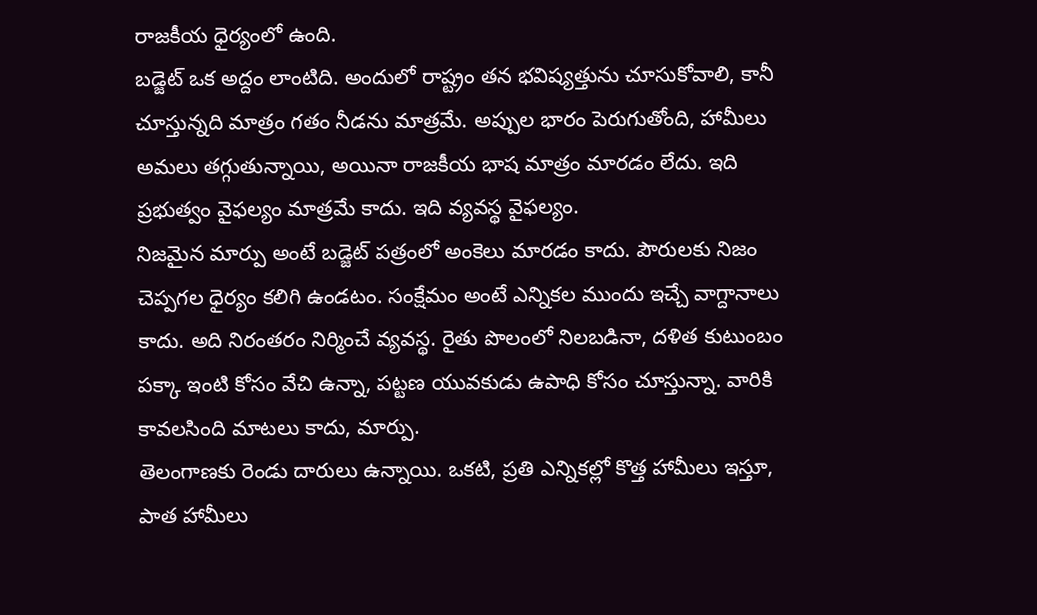రాజకీయ ధైర్యంలో ఉంది.
బడ్జెట్ ఒక అద్దం లాంటిది. అందులో రాష్ట్రం తన భవిష్యత్తును చూసుకోవాలి, కానీ చూస్తున్నది మాత్రం గతం నీడను మాత్రమే. అప్పుల భారం పెరుగుతోంది, హామీలు అమలు తగ్గుతున్నాయి, అయినా రాజకీయ భాష మాత్రం మారడం లేదు. ఇది ప్రభుత్వం వైఫల్యం మాత్రమే కాదు. ఇది వ్యవస్థ వైఫల్యం.
నిజమైన మార్పు అంటే బడ్జెట్ పత్రంలో అంకెలు మారడం కాదు. పౌరులకు నిజం చెప్పగల ధైర్యం కలిగి ఉండటం. సంక్షేమం అంటే ఎన్నికల ముందు ఇచ్చే వాగ్దానాలు కాదు. అది నిరంతరం నిర్మించే వ్యవస్థ. రైతు పొలంలో నిలబడినా, దళిత కుటుంబం పక్కా ఇంటి కోసం వేచి ఉన్నా, పట్టణ యువకుడు ఉపాధి కోసం చూస్తున్నా. వారికి కావలసింది మాటలు కాదు, మార్పు.
తెలంగాణకు రెండు దారులు ఉన్నాయి. ఒకటి, ప్రతి ఎన్నికల్లో కొత్త హామీలు ఇస్తూ, పాత హామీలు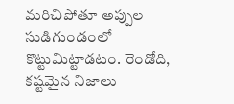మరిచిపోతూ అప్పుల సుడిగుండంలో కొట్టుమిట్టాడటం. రెండోది, కష్టమైన నిజాలు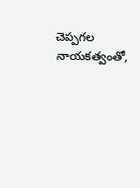చెప్పగల నాయకత్వంతో,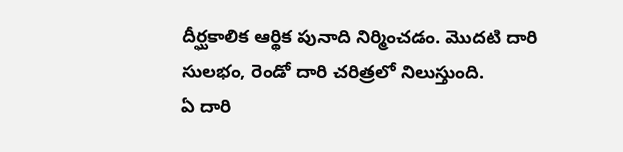దీర్ఘకాలిక ఆర్థిక పునాది నిర్మించడం. మొదటి దారి సులభం, రెండో దారి చరిత్రలో నిలుస్తుంది.
ఏ దారి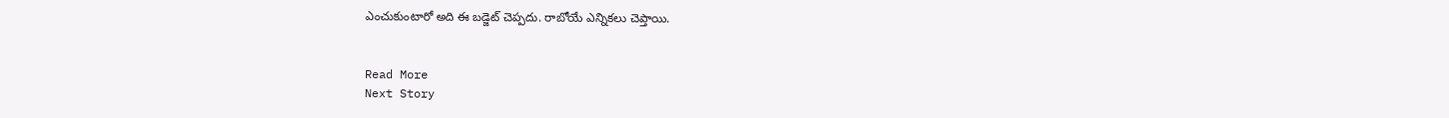ఎంచుకుంటారో అది ఈ బడ్జెట్ చెప్పదు. రాబోయే ఎన్నికలు చెప్తాయి.


Read More
Next Story